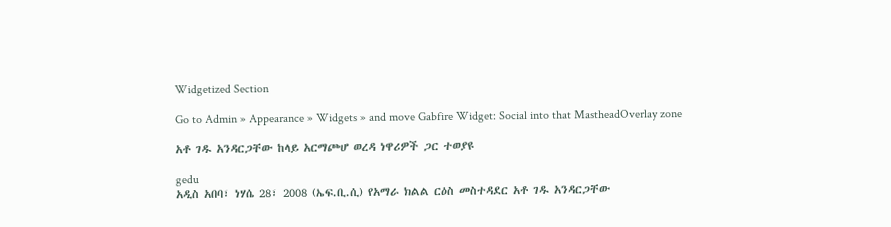Widgetized Section

Go to Admin » Appearance » Widgets » and move Gabfire Widget: Social into that MastheadOverlay zone

አቶ ገዱ አንዳርጋቸው ከላይ አርማጮሆ ወረዳ ነዋሪዎች ጋር ተወያዩ

gedu
አዲስ አበባ፣ ነሃሴ 28፣ 2008 (ኤፍ.ቢ.ሲ) የአማራ ክልል ርዕስ መስተዳደር አቶ ገዱ አንዳርጋቸው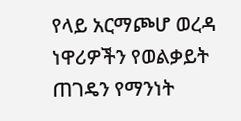የላይ አርማጮሆ ወረዳ ነዋሪዎችን የወልቃይት ጠገዴን የማንነት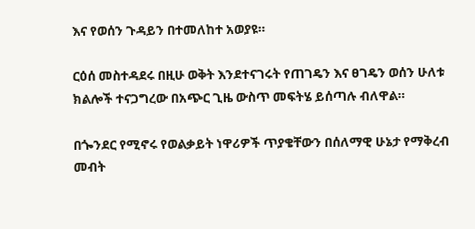እና የወሰን ጉዳይን በተመለከተ አወያዩ።

ርዕሰ መስተዳደሩ በዚሁ ወቅት እንደተናገሩት የጠገዴን እና ፀገዴን ወሰን ሁለቱ ክልሎች ተናጋግረው በአጭር ጊዜ ውስጥ መፍትሄ ይሰጣሉ ብለዋል።

በጐንደር የሚኖሩ የወልቃይት ነዋሪዎች ጥያቄቸውን በሰለማዊ ሁኔታ የማቅረብ መብት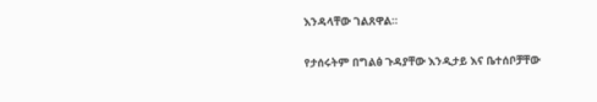እንዳላቸው ገልጸዋል።

የታሰሩትም በግልፅ ጉዳያቸው እንዲታይ እና ቤተሰቦቻቸው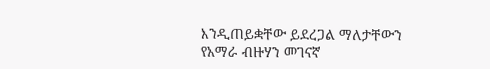እንዲጠይቋቸው ይደረጋል ማለታቸውን የአማራ ብዙሃን መገናኛ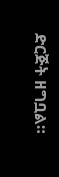ድርጅት ዘግቧል።